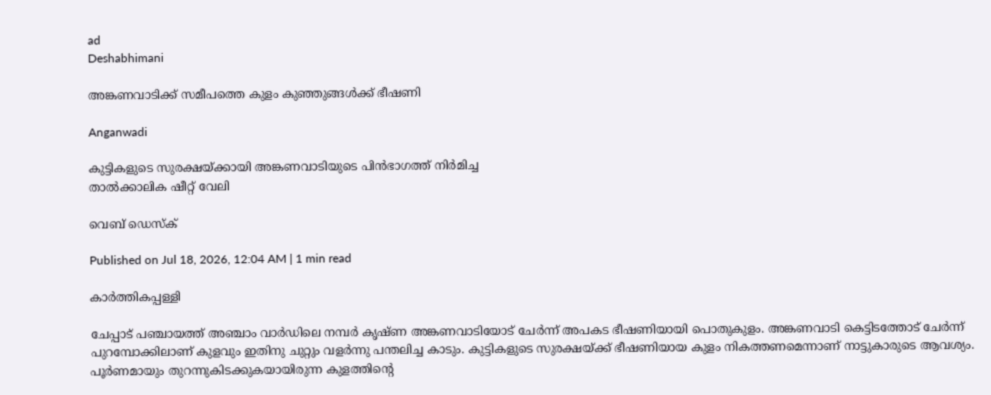ad
Deshabhimani

അങ്കണവാടിക്ക് സമീപത്തെ കുളം കുഞ്ഞുങ്ങൾക്ക് ഭീഷണി

Anganwadi

കുട്ടികളുടെ സുരക്ഷയ്ക്കായി അങ്കണവാടിയുടെ പിൻഭാഗത്ത് നിർമിച്ച
താൽക്കാലിക ഷീറ്റ് വേലി

വെബ് ഡെസ്ക്

Published on Jul 18, 2026, 12:04 AM | 1 min read

കാർത്തികപ്പള്ളി

ചേപ്പാട് പഞ്ചായത്ത് അഞ്ചാം വാർഡിലെ നമ്പർ കൃഷ്ണ അങ്കണവാടിയോട്‌ ചേർന്ന്‌ അപകട ഭീഷണിയായി പൊതുകുളം. അങ്കണവാടി കെട്ടിടത്തോട് ചേർന്ന്‌ പുറമ്പോക്കിലാണ്‌ കുളവും ഇതിനു ചുറ്റും വളർന്നു പന്തലിച്ച കാടും. കുട്ടികളുടെ സുരക്ഷയ്ക്ക് ഭീഷണിയായ കുളം നികത്തണമെന്നാണ്‌ നാട്ടുകാരുടെ ആവശ്യം. പൂർണമായും തുറന്നുകിടക്കുകയായിരുന്ന കുളത്തിന്റെ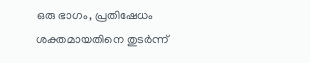ഒരു ഭാഗം, പ്രതിഷേധം ശക്തമായതിനെ തുടർന്ന്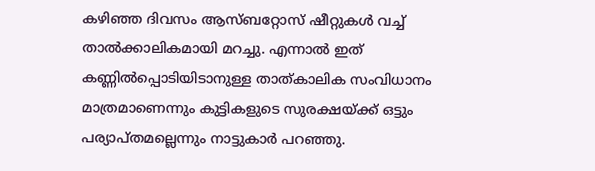കഴിഞ്ഞ ദിവസം ആസ്ബറ്റോസ്‌ ഷീറ്റുകൾ വച്ച് താൽക്കാലികമായി മറച്ചു. എന്നാൽ ഇത് കണ്ണിൽപ്പൊടിയിടാനുള്ള താത്കാലിക സംവിധാനം മാത്രമാണെന്നും കുട്ടികളുടെ സുരക്ഷയ്ക്ക് ഒട്ടും പര്യാപ്തമല്ലെന്നും നാട്ടുകാർ പറഞ്ഞു.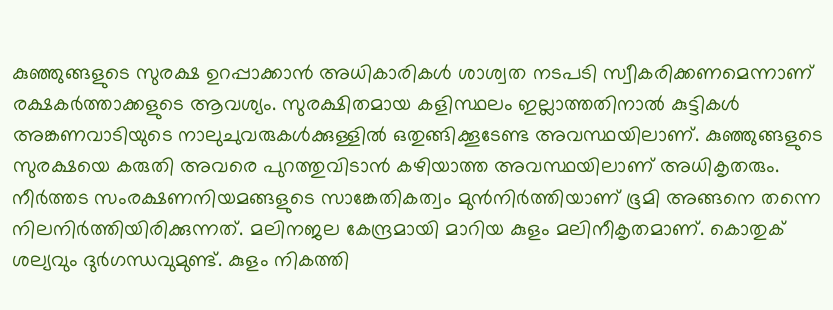കുഞ്ഞുങ്ങളുടെ സുരക്ഷ ഉറപ്പാക്കാൻ അധികാരികൾ ശാശ്വത നടപടി സ്വീകരിക്കണമെന്നാണ് രക്ഷകർത്താക്കളുടെ ആവശ്യം. സുരക്ഷിതമായ കളിസ്ഥലം ഇല്ലാത്തതിനാൽ കുട്ടികൾ അങ്കണവാടിയുടെ നാലുചുവരുകൾക്കുള്ളിൽ ഒതുങ്ങിക്കൂടേണ്ട അവസ്ഥയിലാണ്. കുഞ്ഞുങ്ങളുടെ സുരക്ഷയെ കരുതി അവരെ പുറത്തുവിടാൻ കഴിയാത്ത അവസ്ഥയിലാണ് അധികൃതരും. നീർത്തട സംരക്ഷണനിയമങ്ങളുടെ സാങ്കേതികത്വം മുൻനിർത്തിയാണ് ഭൂമി അങ്ങനെ തന്നെ നിലനിർത്തിയിരിക്കുന്നത്. മലിനജല കേന്ദ്രമായി മാറിയ കുളം മലിനീകൃതമാണ്‌. കൊതുക്‌ ശല്യവും ദുർഗന്ധവുമുണ്ട്‌. കുളം നികത്തി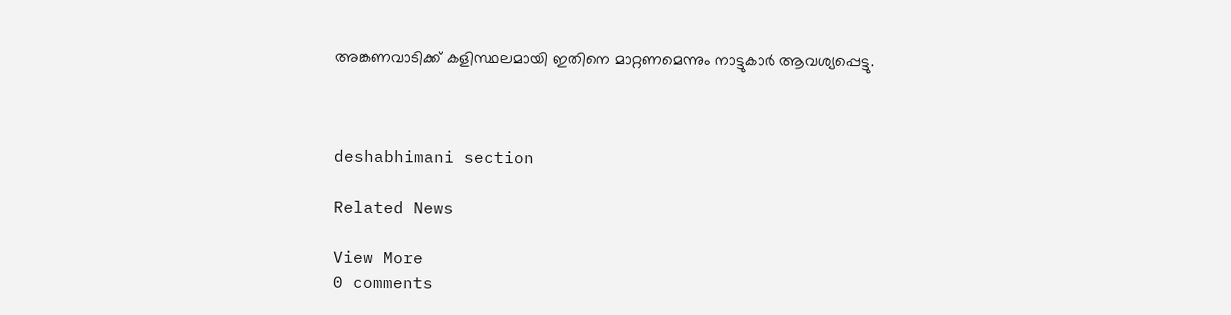അങ്കണവാടിക്ക് കളിസ്ഥലമായി ഇതിനെ മാറ്റണമെന്നും നാട്ടുകാർ ആവശ്യപ്പെട്ടു.



deshabhimani section

Related News

View More
0 comments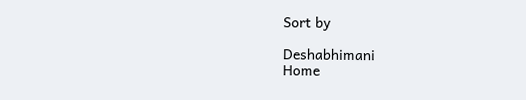Sort by

Deshabhimani
Home